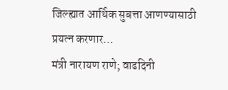जिल्ह्यात आर्थिक सुबत्ता आणण्यासाठी प्रयत्न करणार…
मंत्री नारायण राणे; वाढदिनी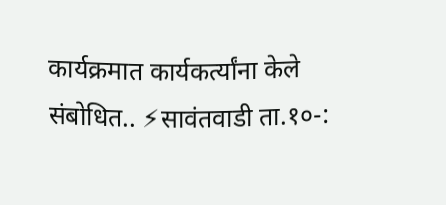कार्यक्रमात कार्यकर्त्यांना केले संबोधित.. ⚡सावंतवाडी ता.१०-: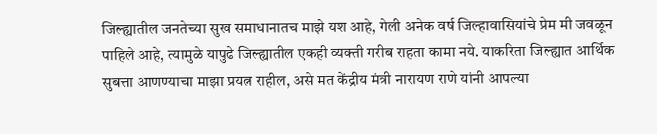जिल्ह्यातील जनतेच्या सुख समाधानातच माझे यश आहे, गेली अनेक वर्ष जिल्हावासियांचे प्रेम मी जवळून पाहिले आहे, त्यामुळे यापुढे जिल्ह्यातील एकही व्यक्ती गरीब राहता कामा नये. याकरिता जिल्ह्यात आर्थिक सुबत्ता आणण्याचा माझा प्रयत्न राहील, असे मत केंद्रीय मंत्री नारायण राणे यांनी आपल्या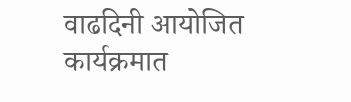वाढदिनी आयोजित कार्यक्रमात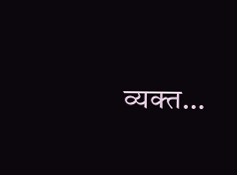व्यक्त…